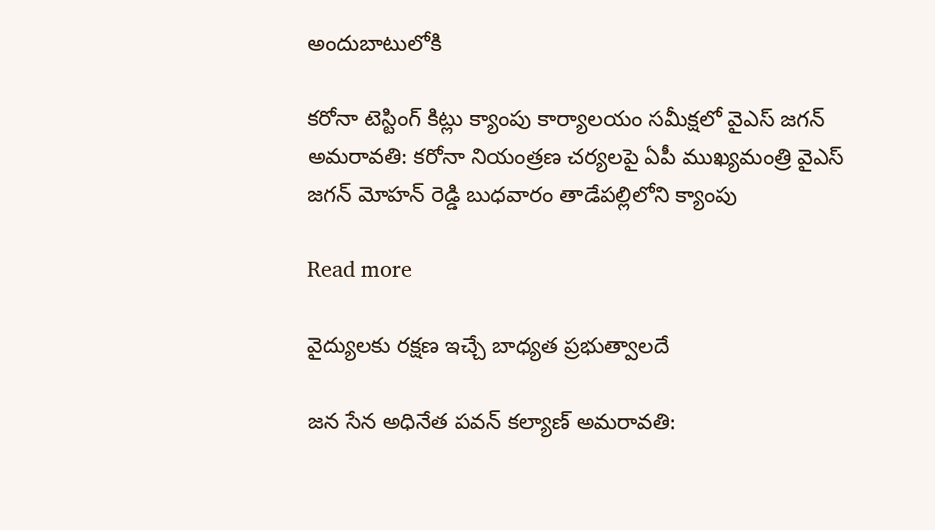అందుబాటులోకి

కరోనా టెస్టింగ్ కిట్లు క్యాంపు కార్యాలయం సమీక్షలో వైఎస్ జగన్ అమరావతి: కరోనా నియంత్రణ చర్యలపై ఏపీ ముఖ్యమంత్రి వైఎస్ జగన్ మోహన్ రెడ్డి బుధవారం తాడేపల్లిలోని క్యాంపు

Read more

వైద్యులకు రక్షణ ఇచ్చే బాధ్యత ప్రభుత్వాలదే

జన సేన అధినేత పవన్ కల్యాణ్ అమరావతి: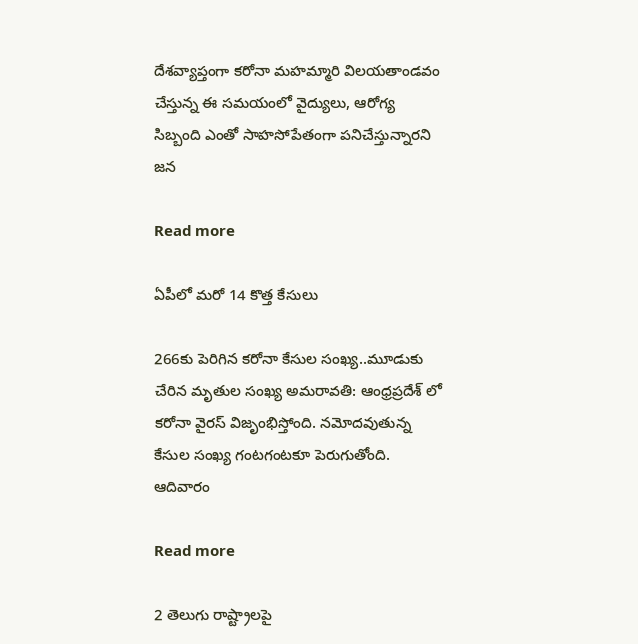దేశవ్యాప్తంగా కరోనా మహమ్మారి విలయతాండవం చేస్తున్న ఈ సమయంలో వైద్యులు, ఆరోగ్య సిబ్బంది ఎంతో సాహసోపేతంగా పనిచేస్తున్నారని జన

Read more

ఏపీలో మరో 14 కొత్త కేసులు

266కు పెరిగిన కరోనా కేసుల సంఖ్య..మూడుకు చేరిన మృతుల సంఖ్య అమరావతి: ఆంధ్రప్రదేశ్ లో కరోనా వైరస్ విజృంభిస్తోంది. నమోదవుతున్న కేసుల సంఖ్య గంటగంటకూ పెరుగుతోంది. ఆదివారం

Read more

2 తెలుగు రాష్ట్రాలపై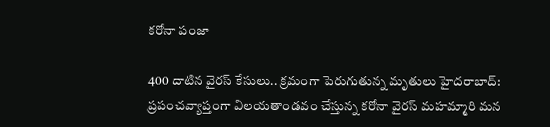కరోనా పంజా

400 దాటిన వైరస్ కేసులు.. క్రమంగా పెరుగుతున్న మృతులు హైదరాబాద్: ప్రపంచవ్యాప్తంగా విలయతాండవం చేస్తున్న కరోనా వైరస్ మహమ్మారి మన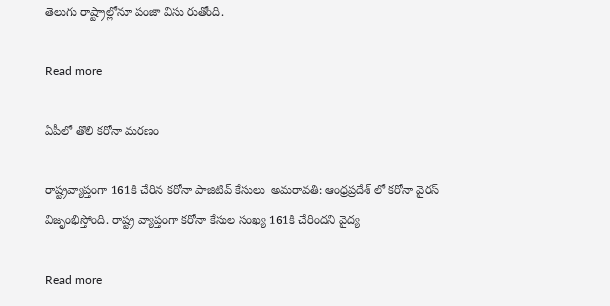తెలుగు రాష్ట్రాల్లోనూ పంజా విసు రుతోంది.

Read more

ఏపీలో తొలి కరోనా మరణం

రాష్ట్రవ్యాప్తంగా 161కి చేరిన కరోనా పాజిటివ్ కేసులు  అమరావతి: ఆంధ్రప్రదేశ్ లో కరోనా వైరస్ విజృంభిస్తోంది. రాష్ట్ర వ్యాప్తంగా కరోనా కేసుల సంఖ్య 161కి చేరిందని వైద్య

Read more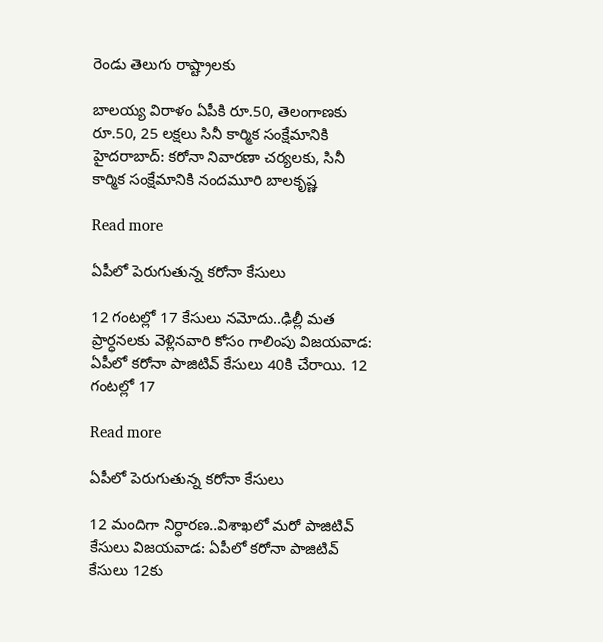రెండు తెలుగు రాష్ట్రాలకు

బాలయ్య విరాళం ఏపీకి రూ.50, తెలంగాణకు రూ.50, 25 లక్షలు సినీ కార్మిక సంక్షేమానికి హైదరాబాద్: కరోనా నివారణా చర్యలకు, సినీ కార్మిక సంక్షేమానికి నందమూరి బాలకృష్ణ

Read more

ఏపీలో పెరుగుతున్న కరోనా కేసులు

12 గంటల్లో 17 కేసులు నమోదు..ఢిల్లీ మత ప్రార్ధనలకు వెళ్లినవారి కోసం గాలింపు విజయవాడ: ఏపీలో కరోనా పాజిటివ్ కేసులు 40కి చేరాయి. 12 గంటల్లో 17

Read more

ఏపీలో పెరుగుతున్న కరోనా కేసులు

12 మందిగా నిర్ధారణ..విశాఖలో మరో పాజిటివ్‌  కేసులు విజయవాడ: ఏపీలో కరోనా పాజిటివ్‌ కేసులు 12కు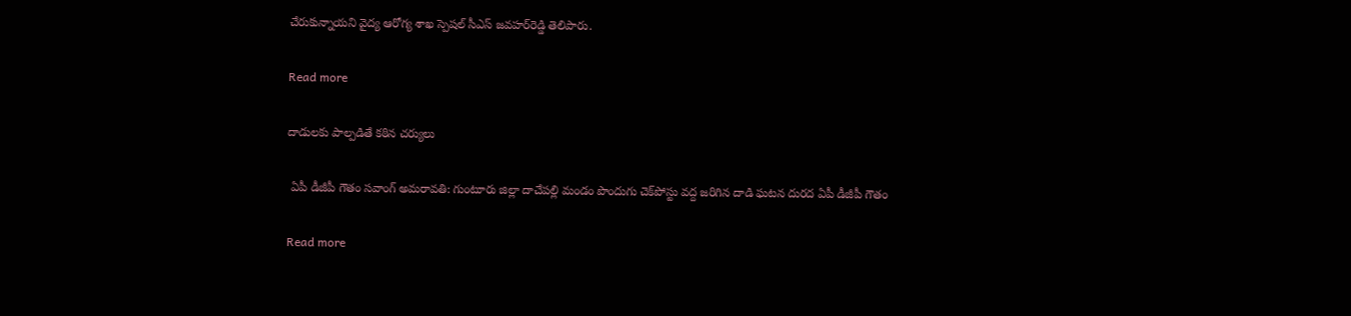చేరుకున్నాయని వైద్య ఆరోగ్య శాఖ స్పెషల్‌ సీఎస్‌ జవహర్‌రెడ్డి తెలిపారు.

Read more

దాడులకు పాల్పడితే కఠిన చర్యులు

 ఏపీ డీజీపీ గౌతం సవాంగ్‌ అమరావతి: గుంటూరు జిల్లా దాచేపల్లి మండం పొందుగు చెక్‌పోస్టు వద్ద జరిగిన దాడి ఘటన దురద ఏపీ డీజీపీ గౌతం

Read more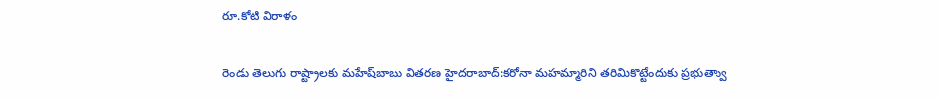రూ.కోటి విరాళం

రెండు తెలుగు రాష్ట్రాలకు మహేష్‌బాబు వితరణ హైదరాబాద్‌:కరోనా మహమ్మారిని తరిమికొట్టేందుకు ప్రభుత్వాు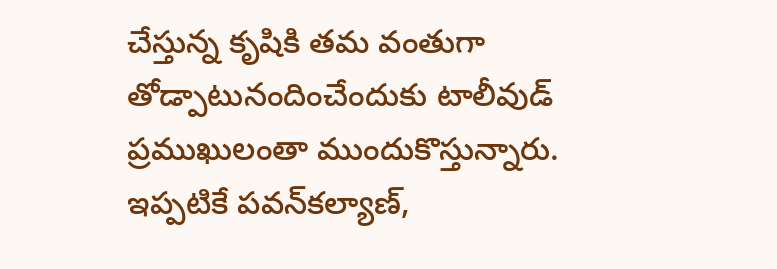చేస్తున్న కృషికి తమ వంతుగా తోడ్పాటునందించేందుకు టాలీవుడ్‌ ప్రముఖులంతా ముందుకొస్తున్నారు. ఇప్పటికే పవన్‌కల్యాణ్‌,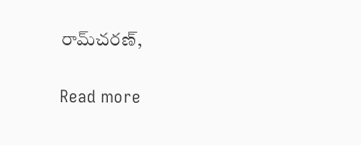రామ్‌చరణ్‌,

Read more